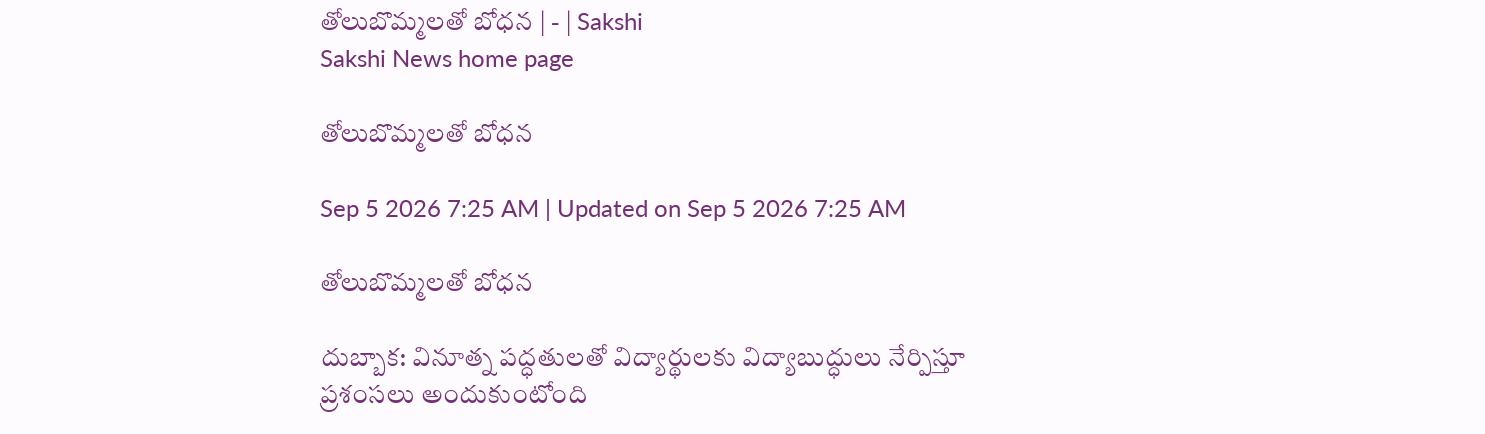తోలుబొమ్మలతో బోధన | - | Sakshi
Sakshi News home page

తోలుబొమ్మలతో బోధన

Sep 5 2026 7:25 AM | Updated on Sep 5 2026 7:25 AM

తోలుబొమ్మలతో బోధన

దుబ్బాక: వినూత్న పద్ధతులతో విద్యార్థులకు విద్యాబుద్ధులు నేర్పిస్తూ ప్రశంసలు అందుకుంటోంది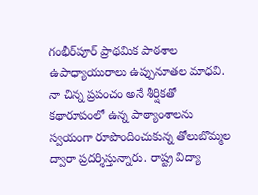గంభీర్‌పూర్‌ ప్రాథమిక పాఠశాల ఉపాధ్యాయురాలు ఉప్పునూతల మాధవి. నా చిన్న ప్రపంచం అనే శీర్షికతో కథారూపంలో ఉన్న పాఠ్యాంశాలను స్వయంగా రూపొందించుకున్న తోలుబొమ్మల ద్వారా ప్రదర్శిస్తున్నారు. రాష్ట్ర విద్యా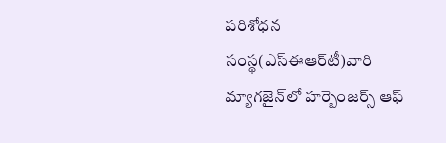పరిశోధన సంస్థ(ఎస్‌ఈఆర్‌టీ)వారి మ్యాగజైన్‌లో హర్బెంజర్స్‌ ఆఫ్‌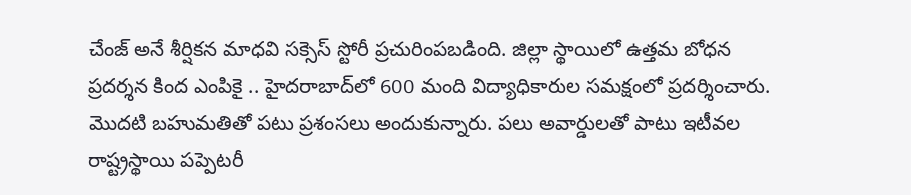చేంజ్‌ అనే శీర్షికన మాధవి సక్సెస్‌ స్టోరీ ప్రచురింపబడింది. జిల్లా స్థాయిలో ఉత్తమ బోధన ప్రదర్శన కింద ఎంపికై .. హైదరాబాద్‌లో 600 మంది విద్యాధికారుల సమక్షంలో ప్రదర్శించారు. మొదటి బహుమతితో పటు ప్రశంసలు అందుకున్నారు. పలు అవార్డులతో పాటు ఇటీవల రాష్ట్రస్థాయి పప్పెటరీ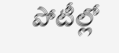పోటీల్లో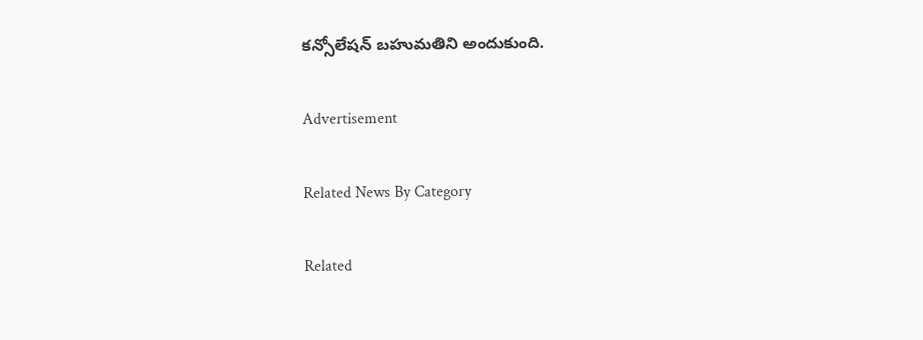కన్సోలేషన్‌ బహుమతిని అందుకుంది.

Advertisement

Related News By Category

Related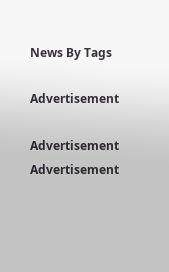News By Tags

Advertisement

Advertisement
Advertisement